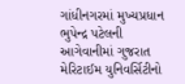ગાંધીનગરમાં મુખ્યપ્રધાન ભુપેન્દ્ર પટેલની આગેવાનીમાં ગુજરાત મેરિટાઈમ યુનિવર્સિટીનો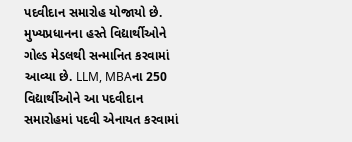પદવીદાન સમારોહ યોજાયો છે. મુખ્યપ્રધાનના હસ્તે વિદ્યાર્થીઓને ગોલ્ડ મેડલથી સન્માનિત કરવામાં આવ્યા છે. LLM, MBAના 250 વિદ્યાર્થીઓને આ પદવીદાન સમારોહમાં પદવી એનાયત કરવામાં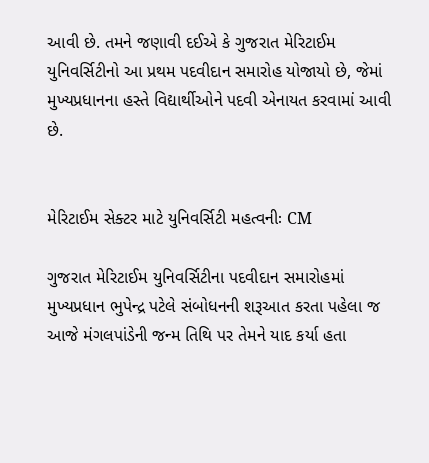આવી છે. તમને જણાવી દઈએ કે ગુજરાત મેરિટાઈમ યુનિવર્સિટીનો આ પ્રથમ પદવીદાન સમારોહ યોજાયો છે, જેમાં મુખ્યપ્રધાનના હસ્તે વિદ્યાર્થીઓને પદવી એનાયત કરવામાં આવી છે.


મેરિટાઈમ સેક્ટર માટે યુનિવર્સિટી મહત્વનીઃ CM

ગુજરાત મેરિટાઈમ યુનિવર્સિટીના પદવીદાન સમારોહમાં મુખ્યપ્રધાન ભુપેન્દ્ર પટેલે સંબોધનની શરૂઆત કરતા પહેલા જ આજે મંગલપાંડેની જન્મ તિથિ પર તેમને યાદ કર્યા હતા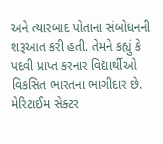અને ત્યારબાદ પોતાના સંબોધનની શરૂઆત કરી હતી. તેમને કહ્યું કે પદવી પ્રાપ્ત કરનાર વિદ્યાર્થીઓ વિકસિત ભારતના ભાગીદાર છે. મેરિટાઈમ સેક્ટર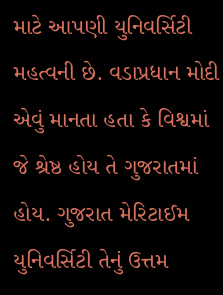માટે આપણી યુનિવર્સિટી મહત્વની છે. વડાપ્રધાન મોદી એવું માનતા હતા કે વિશ્વમાં જે શ્રેષ્ઠ હોય તે ગુજરાતમાં હોય. ગુજરાત મેરિટાઈમ યુનિવર્સિટી તેનું ઉત્તમ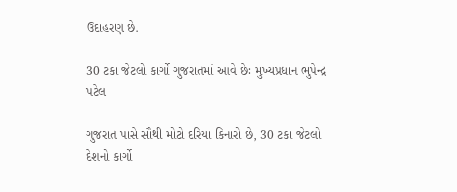ઉદાહરણ છે.

30 ટકા જેટલો કાર્ગો ગુજરાતમાં આવે છેઃ મુખ્યપ્રધાન ભુપેન્દ્ર પટેલ

ગુજરાત પાસે સૌથી મોટો દરિયા કિનારો છે, 30 ટકા જેટલો દેશનો કાર્ગો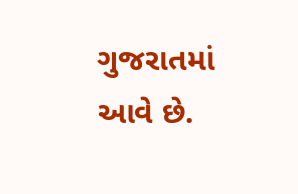ગુજરાતમાં આવે છે.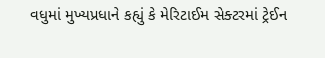વધુમાં મુખ્યપ્રધાને કહ્યું કે મેરિટાઈમ સેક્ટરમાં ટ્રેઈન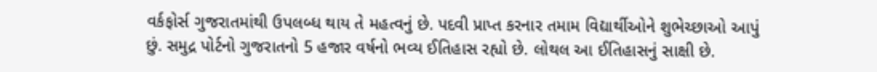વર્કફોર્સ ગુજરાતમાંથી ઉપલબ્ધ થાય તે મહત્વનું છે. પદવી પ્રાપ્ત કરનાર તમામ વિદ્યાર્થીઓને શુભેચ્છાઓ આપું છું. સમુદ્ર પોર્ટનો ગુજરાતનો 5 હજાર વર્ષનો ભવ્ય ઈતિહાસ રહ્યો છે. લોથલ આ ઈતિહાસનું સાક્ષી છે.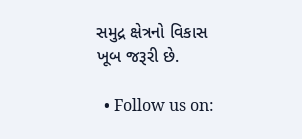સમુદ્ર ક્ષેત્રનો વિકાસ ખૂબ જરૂરી છે.

  • Follow us on: